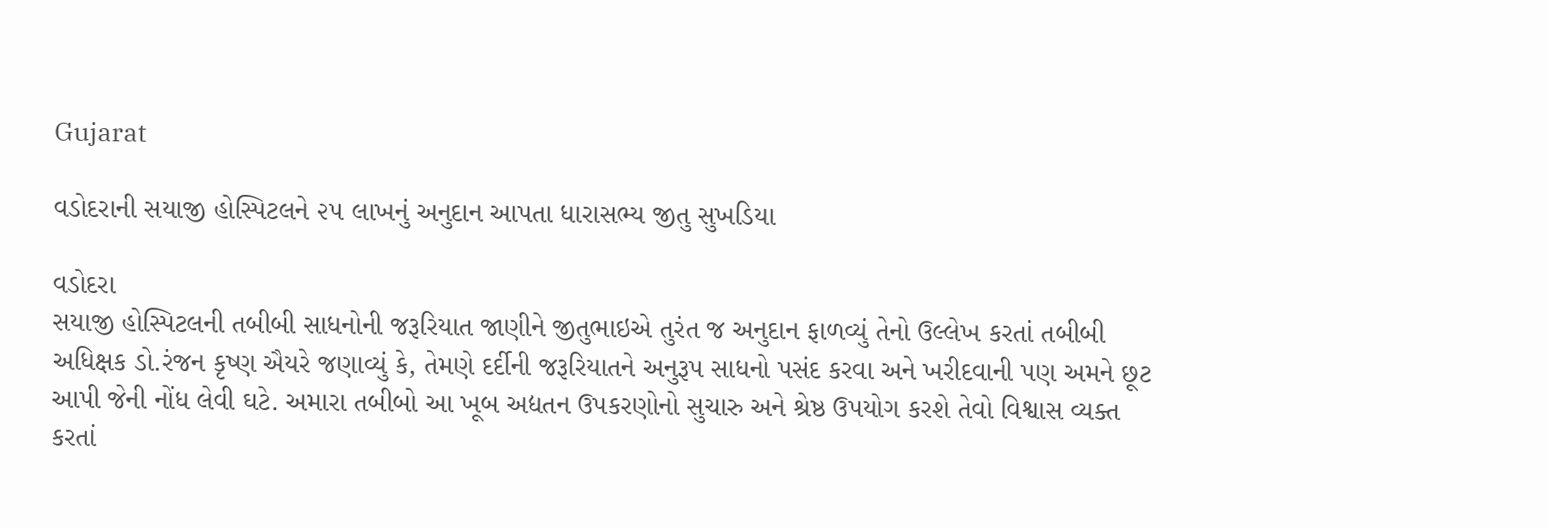Gujarat

વડોદરાની સયાજી હોસ્પિટલને ૨૫ લાખનું અનુદાન આપતા ધારાસભ્ય જીતુ સુખડિયા

વડોદરા
સયાજી હોસ્પિટલની તબીબી સાધનોની જરૂરિયાત જાણીને જીતુભાઇએ તુરંત જ અનુદાન ફાળવ્યું તેનો ઉલ્લેખ કરતાં તબીબી અધિક્ષક ડો.રંજન કૃષ્ણ ઐયરે જણાવ્યું કે, તેમણે દર્દીની જરૂરિયાતને અનુરૂપ સાધનો પસંદ કરવા અને ખરીદવાની પણ અમને છૂટ આપી જેની નોંધ લેવી ઘટે. અમારા તબીબો આ ખૂબ અદ્યતન ઉપકરણોનો સુચારુ અને શ્રેષ્ઠ ઉપયોગ કરશે તેવો વિશ્વાસ વ્યક્ત કરતાં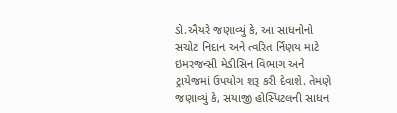ડો.ઐયરે જણાવ્યું કે, આ સાધનોનો સચોટ નિદાન અને ત્વરિત ર્નિણય માટે ઇમરજન્સી મેડીસિન વિભાગ અને ટ્રાયેજમાં ઉપયોગ શરૂ કરી દેવાશે. તેમણે જણાવ્યું કે, સયાજી હોસ્પિટલની સાધન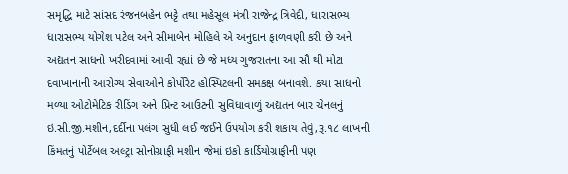સમૃદ્ધિ માટે સાંસદ રંજનબહેન ભટ્ટે તથા મહેસૂલ મંત્રી રાજેન્દ્ર ત્રિવેદી, ધારાસભ્ય ધારાસભ્ય યોગેશ પટેલ અને સીમાબેન મોહિલે એ અનુદાન ફાળવણી કરી છે અને અદ્યતન સાધનો ખરીદવામાં આવી રહ્યાં છે જે મધ્ય ગુજરાતના આ સૌ થી મોટા દવાખાનાની આરોગ્ય સેવાઓને કોર્પોરેટ હોસ્પિટલની સમકક્ષ બનાવશે. કયા સાધનો મળ્યા ઓટોમેટિક રીડિંગ અને પ્રિન્ટ આઉટની સુવિધાવાળું અદ્યતન બાર ચેનલનું ઇ.સી.જી.મશીન,દર્દીના પલંગ સુધી લઈ જઈને ઉપયોગ કરી શકાય તેવું,રૂ.૧૮ લાખની કિંમતનું પોર્ટેબલ અલ્ટ્રા સોનોગ્રાફી મશીન જેમાં ઇકો કાર્ડિયોગ્રાફીની પણ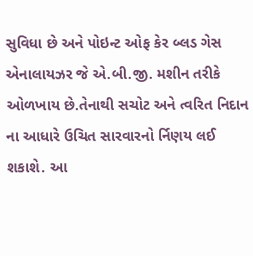સુવિધા છે અને પોઇન્ટ ઓફ કેર બ્લડ ગેસ એનાલાયઝર જે એ.બી.જી. મશીન તરીકે ઓળખાય છે.તેનાથી સચોટ અને ત્વરિત નિદાન ના આધારે ઉચિત સારવારનો ર્નિણય લઈ શકાશે. આ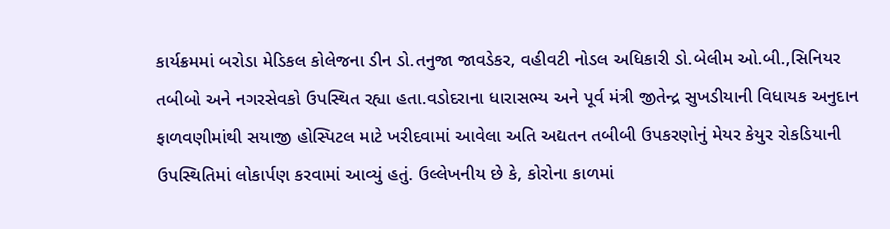કાર્યક્રમમાં બરોડા મેડિકલ કોલેજના ડીન ડો.તનુજા જાવડેકર, વહીવટી નોડલ અધિકારી ડો.બેલીમ ઓ.બી.,સિનિયર તબીબો અને નગરસેવકો ઉપસ્થિત રહ્યા હતા.વડોદરાના ધારાસભ્ય અને પૂર્વ મંત્રી જીતેન્દ્ર સુખડીયાની વિધાયક અનુદાન ફાળવણીમાંથી સયાજી હોસ્પિટલ માટે ખરીદવામાં આવેલા અતિ અદ્યતન તબીબી ઉપકરણોનું મેયર કેયુર રોકડિયાની ઉપસ્થિતિમાં લોકાર્પણ કરવામાં આવ્યું હતું. ઉલ્લેખનીય છે કે, કોરોના કાળમાં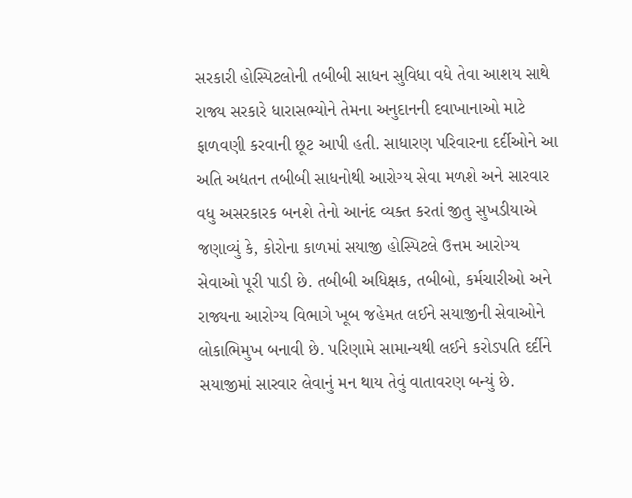સરકારી હોસ્પિટલોની તબીબી સાધન સુવિધા વધે તેવા આશય સાથે રાજ્ય સરકારે ધારાસભ્યોને તેમના અનુદાનની દવાખાનાઓ માટે ફાળવણી કરવાની છૂટ આપી હતી. સાધારણ પરિવારના દર્દીઓને આ અતિ અદ્યતન તબીબી સાધનોથી આરોગ્ય સેવા મળશે અને સારવાર વધુ અસરકારક બનશે તેનો આનંદ વ્યક્ત કરતાં જીતુ સુખડીયાએ જણાવ્યું કે, કોરોના કાળમાં સયાજી હોસ્પિટલે ઉત્તમ આરોગ્ય સેવાઓ પૂરી પાડી છે. તબીબી અધિક્ષક, તબીબો, કર્મચારીઓ અને રાજ્યના આરોગ્ય વિભાગે ખૂબ જહેમત લઈને સયાજીની સેવાઓને લોકાભિમુખ બનાવી છે. પરિણામે સામાન્યથી લઈને કરોડપતિ દર્દીને સયાજીમાં સારવાર લેવાનું મન થાય તેવું વાતાવરણ બન્યું છે.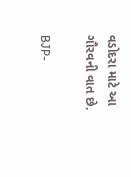વડોદરા માટે આ ગૌરવની વાત છે.

BJP-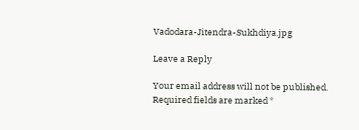Vadodara-Jitendra-Sukhdiya.jpg

Leave a Reply

Your email address will not be published. Required fields are marked *